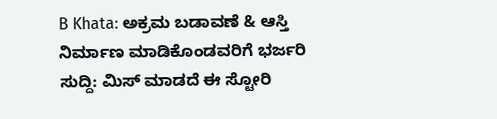B Khata: ಅಕ್ರಮ ಬಡಾವಣೆ & ಆಸ್ತಿ ನಿರ್ಮಾಣ ಮಾಡಿಕೊಂಡವರಿಗೆ ಭರ್ಜರಿ ಸುದ್ದಿ: ಮಿಸ್ ಮಾಡದೆ ಈ ಸ್ಟೋರಿ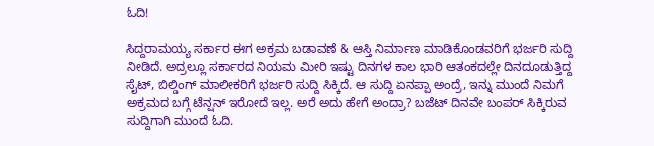ಓದಿ!

ಸಿದ್ದರಾಮಯ್ಯ ಸರ್ಕಾರ ಈಗ ಅಕ್ರಮ ಬಡಾವಣೆ & ಆಸ್ತಿ ನಿರ್ಮಾಣ ಮಾಡಿಕೊಂಡವರಿಗೆ ಭರ್ಜರಿ ಸುದ್ದಿ ನೀಡಿದೆ. ಅದ್ರಲ್ಲೂ ಸರ್ಕಾರದ ನಿಯಮ ಮೀರಿ ಇಷ್ಟು ದಿನಗಳ ಕಾಲ ಭಾರಿ ಆತಂಕದಲ್ಲೇ ದಿನದೂಡುತ್ತಿದ್ದ ಸೈಟ್, ಬಿಲ್ಡಿಂಗ್ ಮಾಲೀಕರಿಗೆ ಭರ್ಜರಿ ಸುದ್ದಿ ಸಿಕ್ಕಿದೆ. ಆ ಸುದ್ದಿ ಏನಪ್ಪಾ ಅಂದ್ರೆ, ಇನ್ನು ಮುಂದೆ ನಿಮಗೆ ಅಕ್ರಮದ ಬಗ್ಗೆ ಟೆನ್ಷನ್ ಇರೋದೆ ಇಲ್ಲ. ಅರೆ ಅದು ಹೇಗೆ ಅಂದ್ರಾ? ಬಜೆಟ್ ದಿನವೇ ಬಂಪರ್ ಸಿಕ್ಕಿರುವ ಸುದ್ದಿಗಾಗಿ ಮುಂದೆ ಓದಿ.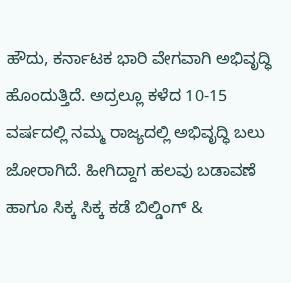ಹೌದು, ಕರ್ನಾಟಕ ಭಾರಿ ವೇಗವಾಗಿ ಅಭಿವೃದ್ಧಿ ಹೊಂದುತ್ತಿದೆ. ಅದ್ರಲ್ಲೂ ಕಳೆದ 10-15 ವರ್ಷದಲ್ಲಿ ನಮ್ಮ ರಾಜ್ಯದಲ್ಲಿ ಅಭಿವೃದ್ಧಿ ಬಲು ಜೋರಾಗಿದೆ. ಹೀಗಿದ್ದಾಗ ಹಲವು ಬಡಾವಣೆ ಹಾಗೂ ಸಿಕ್ಕ ಸಿಕ್ಕ ಕಡೆ ಬಿಲ್ಡಿಂಗ್ &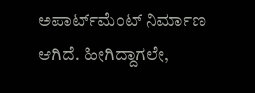ಅಪಾರ್ಟ್‌ಮೆಂಟ್ ನಿರ್ಮಾಣ ಆಗಿದೆ. ಹೀಗಿದ್ದಾಗಲೇ,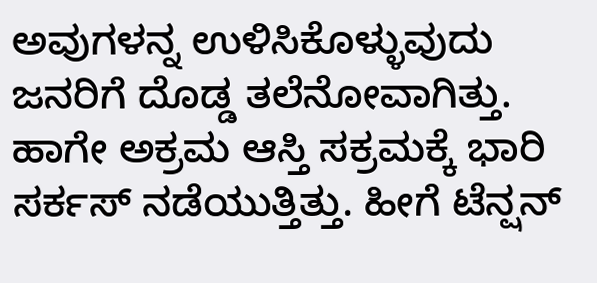ಅವುಗಳನ್ನ ಉಳಿಸಿಕೊಳ್ಳುವುದು ಜನರಿಗೆ ದೊಡ್ಡ ತಲೆನೋವಾಗಿತ್ತು. ಹಾಗೇ ಅಕ್ರಮ ಆಸ್ತಿ ಸಕ್ರಮಕ್ಕೆ ಭಾರಿ ಸರ್ಕಸ್ ನಡೆಯುತ್ತಿತ್ತು. ಹೀಗೆ ಟೆನ್ಷನ್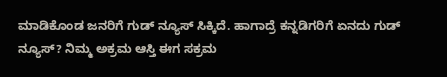ಮಾಡಿಕೊಂಡ ಜನರಿಗೆ ಗುಡ್ ನ್ಯೂಸ್ ಸಿಕ್ಕಿದೆ. ಹಾಗಾದ್ರೆ ಕನ್ನಡಿಗರಿಗೆ ಏನದು ಗುಡ್ ನ್ಯೂಸ್? ನಿಮ್ಮ ಅಕ್ರಮ ಆಸ್ತಿ ಈಗ ಸಕ್ರಮ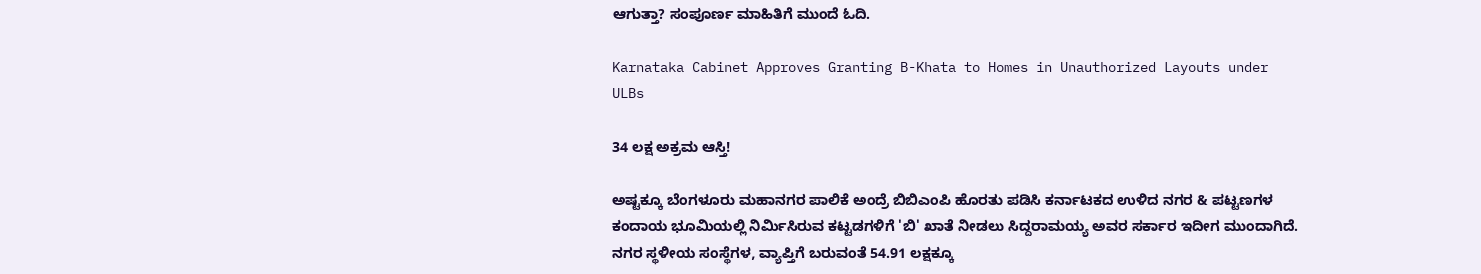ಆಗುತ್ತಾ? ಸಂಪೂರ್ಣ ಮಾಹಿತಿಗೆ ಮುಂದೆ ಓದಿ.

Karnataka Cabinet Approves Granting B-Khata to Homes in Unauthorized Layouts under ULBs

34 ಲಕ್ಷ ಅಕ್ರಮ ಆಸ್ತಿ!

ಅಷ್ಟಕ್ಕೂ ಬೆಂಗಳೂರು ಮಹಾನಗರ ಪಾಲಿಕೆ ಅಂದ್ರೆ ಬಿಬಿಎಂಪಿ ಹೊರತು ಪಡಿಸಿ ಕರ್ನಾಟಕದ ಉಳಿದ ನಗರ & ಪಟ್ಟಣಗಳ ಕಂದಾಯ ಭೂಮಿಯಲ್ಲಿ ನಿರ್ಮಿಸಿರುವ ಕಟ್ಟಡಗಳಿಗೆ 'ಬಿ' ಖಾತೆ ನೀಡಲು ಸಿದ್ದರಾಮಯ್ಯ ಅವರ ಸರ್ಕಾರ ಇದೀಗ ಮುಂದಾಗಿದೆ. ನಗರ ಸ್ಥಳೀಯ ಸಂಸ್ಥೆಗಳ, ವ್ಯಾಪ್ತಿಗೆ ಬರುವಂತೆ 54.91 ಲಕ್ಷಕ್ಕೂ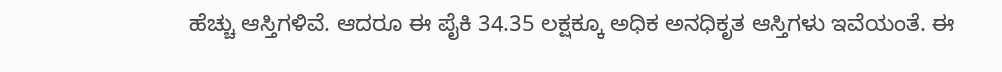ಹೆಚ್ಚು ಆಸ್ತಿಗಳಿವೆ. ಆದರೂ ಈ ಪೈಕಿ 34.35 ಲಕ್ಷಕ್ಕೂ ಅಧಿಕ ಅನಧಿಕೃತ ಆಸ್ತಿಗಳು ಇವೆಯಂತೆ. ಈ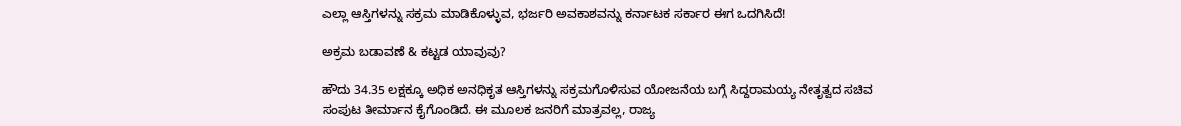ಎಲ್ಲಾ ಆಸ್ತಿಗಳನ್ನು ಸಕ್ರಮ ಮಾಡಿಕೊಳ್ಳುವ, ಭರ್ಜರಿ ಅವಕಾಶವನ್ನು ಕರ್ನಾಟಕ ಸರ್ಕಾರ ಈಗ ಒದಗಿಸಿದೆ!

ಅಕ್ರಮ ಬಡಾವಣೆ & ಕಟ್ಟಡ ಯಾವುವು?

ಹೌದು 34.35 ಲಕ್ಷಕ್ಕೂ ಅಧಿಕ ಅನಧಿಕೃತ ಆಸ್ತಿಗಳನ್ನು ಸಕ್ರಮಗೊಳಿಸುವ ಯೋಜನೆಯ ಬಗ್ಗೆ ಸಿದ್ದರಾಮಯ್ಯ ನೇತೃತ್ವದ ಸಚಿವ ಸಂಪುಟ ತೀರ್ಮಾನ ಕೈಗೊಂಡಿದೆ. ಈ ಮೂಲಕ ಜನರಿಗೆ ಮಾತ್ರವಲ್ಲ, ರಾಜ್ಯ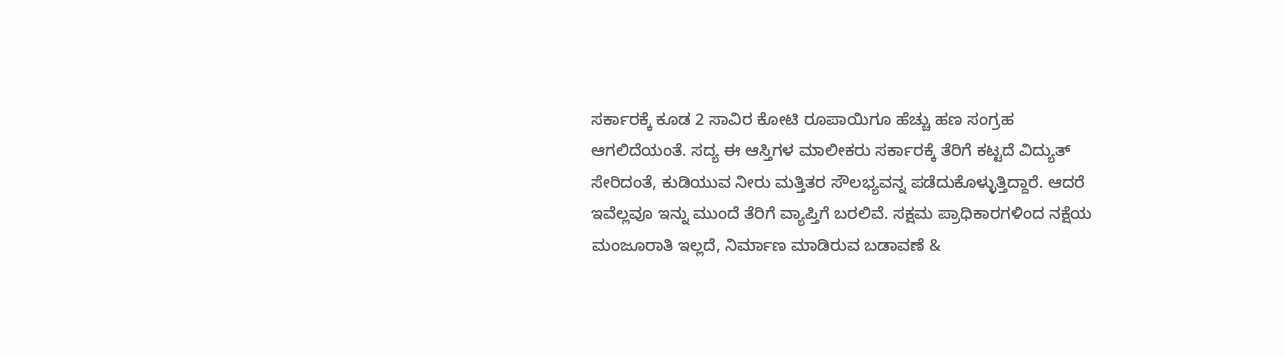ಸರ್ಕಾರಕ್ಕೆ ಕೂಡ 2 ಸಾವಿರ ಕೋಟಿ ರೂಪಾಯಿಗೂ ಹೆಚ್ಚು ಹಣ ಸಂಗ್ರಹ ಆಗಲಿದೆಯಂತೆ. ಸದ್ಯ ಈ ಆಸ್ತಿಗಳ ಮಾಲೀಕರು ಸರ್ಕಾರಕ್ಕೆ ತೆರಿಗೆ ಕಟ್ಟದೆ ವಿದ್ಯುತ್‌ ಸೇರಿದಂತೆ, ಕುಡಿಯುವ ನೀರು ಮತ್ತಿತರ ಸೌಲಭ್ಯವನ್ನ ಪಡೆದುಕೊಳ್ಳುತ್ತಿದ್ದಾರೆ. ಆದರೆ ಇವೆಲ್ಲವೂ ಇನ್ನು ಮುಂದೆ ತೆರಿಗೆ ವ್ಯಾಪ್ತಿಗೆ ಬರಲಿವೆ. ಸಕ್ಷಮ ಪ್ರಾಧಿಕಾರಗಳಿಂದ ನಕ್ಷೆಯ ಮಂಜೂರಾತಿ ಇಲ್ಲದೆ, ನಿರ್ಮಾಣ ಮಾಡಿರುವ ಬಡಾವಣೆ &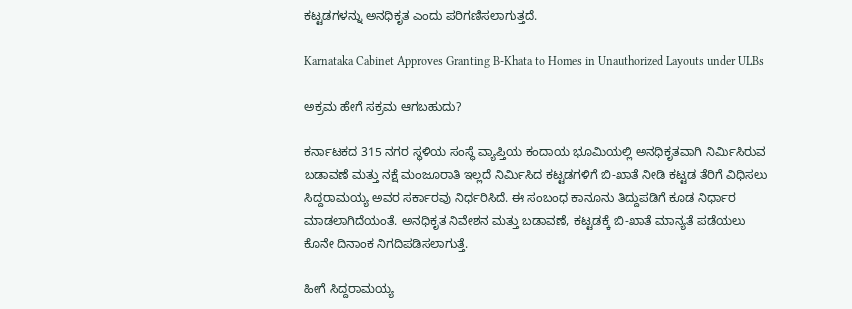ಕಟ್ಟಡಗಳನ್ನು ಅನಧಿಕೃತ ಎಂದು ಪರಿಗಣಿಸಲಾಗುತ್ತದೆ.

Karnataka Cabinet Approves Granting B-Khata to Homes in Unauthorized Layouts under ULBs

ಅಕ್ರಮ ಹೇಗೆ ಸಕ್ರಮ ಆಗಬಹುದು?

ಕರ್ನಾಟಕದ 315 ನಗರ ಸ್ಥಳಿಯ ಸಂಸ್ಥೆ ವ್ಯಾಪ್ತಿಯ ಕಂದಾಯ ಭೂಮಿಯಲ್ಲಿ ಅನಧಿಕೃತವಾಗಿ ನಿರ್ವಿುಸಿರುವ ಬಡಾವಣೆ ಮತ್ತು ನಕ್ಷೆ ಮಂಜೂರಾತಿ ಇಲ್ಲದೆ ನಿರ್ವಿುಸಿದ ಕಟ್ಟಡಗಳಿಗೆ ಬಿ-ಖಾತೆ ನೀಡಿ ಕಟ್ಟಡ ತೆರಿಗೆ ವಿಧಿಸಲು ಸಿದ್ದರಾಮಯ್ಯ ಅವರ ಸರ್ಕಾರವು ನಿರ್ಧರಿಸಿದೆ. ಈ ಸಂಬಂಧ ಕಾನೂನು ತಿದ್ದುಪಡಿಗೆ ಕೂಡ ನಿರ್ಧಾರ ಮಾಡಲಾಗಿದೆಯಂತೆ. ಅನಧಿಕೃತ ನಿವೇಶನ ಮತ್ತು ಬಡಾವಣೆ, ಕಟ್ಟಡಕ್ಕೆ ಬಿ-ಖಾತೆ ಮಾನ್ಯತೆ ಪಡೆಯಲು ಕೊನೇ ದಿನಾಂಕ ನಿಗದಿಪಡಿಸಲಾಗುತ್ತೆ.

ಹೀಗೆ ಸಿದ್ದರಾಮಯ್ಯ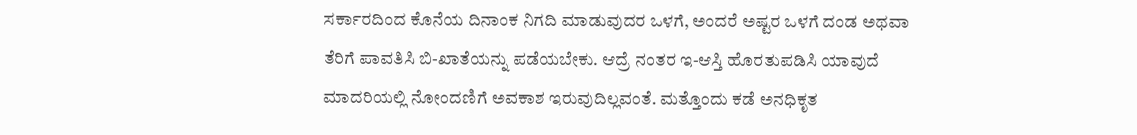ಸರ್ಕಾರದಿಂದ ಕೊನೆಯ ದಿನಾಂಕ ನಿಗದಿ ಮಾಡುವುದರ ಒಳಗೆ, ಅಂದರೆ ಅಷ್ಟರ ಒಳಗೆ ದಂಡ ಅಥವಾ ತೆರಿಗೆ ಪಾವತಿಸಿ ಬಿ-ಖಾತೆಯನ್ನು ಪಡೆಯಬೇಕು. ಆದ್ರೆ ನಂತರ ಇ-ಆಸ್ತಿ ಹೊರತುಪಡಿಸಿ ಯಾವುದೆ ಮಾದರಿಯಲ್ಲಿ ನೋಂದಣಿಗೆ ಅವಕಾಶ ಇರುವುದಿಲ್ಲವಂತೆ. ಮತ್ತೊಂದು ಕಡೆ ಅನಧಿಕೃತ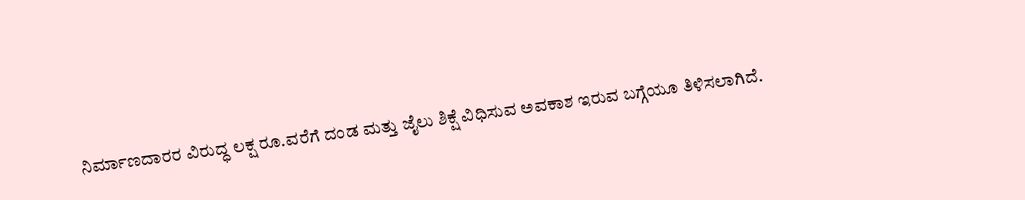ನಿರ್ಮಾಣದಾರರ ವಿರುದ್ಧ ಲಕ್ಷ ರೂ.ವರೆಗೆ ದಂಡ ಮತ್ತು ಜೈಲು ಶಿಕ್ಷೆ ವಿಧಿಸುವ ಅವಕಾಶ ಇರುವ ಬಗ್ಗೆಯೂ ತಿಳಿಸಲಾಗಿದೆ.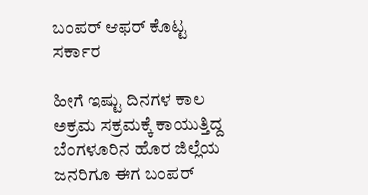ಬಂಪರ್ ಆಫರ್ ಕೊಟ್ಟ ಸರ್ಕಾರ

ಹೀಗೆ ಇಷ್ಟು ದಿನಗಳ ಕಾಲ ಅಕ್ರಮ ಸಕ್ರಮಕ್ಕೆ ಕಾಯುತ್ತಿದ್ದ ಬೆಂಗಳೂರಿನ ಹೊರ ಜಿಲ್ಲೆಯ ಜನರಿಗೂ ಈಗ ಬಂಪರ್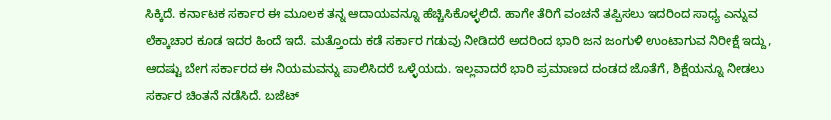ಸಿಕ್ಕಿದೆ. ಕರ್ನಾಟಕ ಸರ್ಕಾರ ಈ ಮೂಲಕ ತನ್ನ ಆದಾಯವನ್ನೂ ಹೆಚ್ಚಿಸಿಕೊಳ್ಳಲಿದೆ. ಹಾಗೇ ತೆರಿಗೆ ವಂಚನೆ ತಪ್ಪಿಸಲು ಇದರಿಂದ ಸಾಧ್ಯ ಎನ್ನುವ ಲೆಕ್ಕಾಚಾರ ಕೂಡ ಇದರ ಹಿಂದೆ ಇದೆ. ಮತ್ತೊಂದು ಕಡೆ ಸರ್ಕಾರ ಗಡುವು ನೀಡಿದರೆ ಅದರಿಂದ ಭಾರಿ ಜನ ಜಂಗುಳಿ ಉಂಟಾಗುವ ನಿರೀಕ್ಷೆ ಇದ್ದು, ಆದಷ್ಟು ಬೇಗ ಸರ್ಕಾರದ ಈ ನಿಯಮವನ್ನು ಪಾಲಿಸಿದರೆ ಒಳ್ಳೆಯದು. ಇಲ್ಲವಾದರೆ ಭಾರಿ ಪ್ರಮಾಣದ ದಂಡದ ಜೊತೆಗೆ, ಶಿಕ್ಷೆಯನ್ನೂ ನೀಡಲು ಸರ್ಕಾರ ಚಿಂತನೆ ನಡೆಸಿದೆ. ಬಜೆಟ್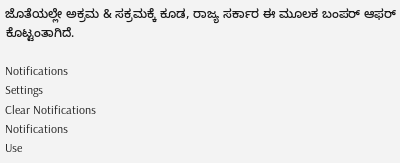ಜೊತೆಯಲ್ಲೇ ಅಕ್ರಮ & ಸಕ್ರಮಕ್ಕೆ ಕೂಡ, ರಾಜ್ಯ ಸರ್ಕಾರ ಈ ಮೂಲಕ ಬಂಪರ್ ಆಫರ್ ಕೊಟ್ಟಂತಾಗಿದೆ.

Notifications
Settings
Clear Notifications
Notifications
Use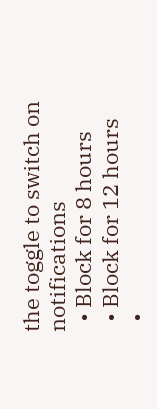the toggle to switch on notifications
  • Block for 8 hours
  • Block for 12 hours
  •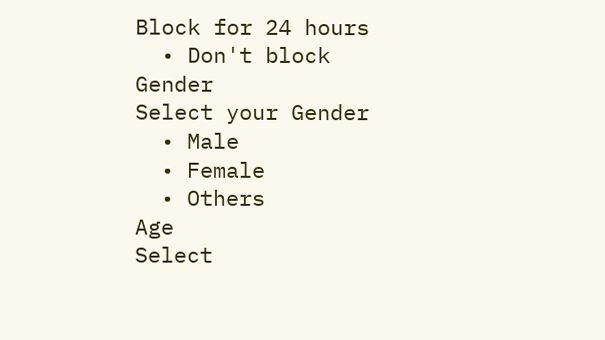Block for 24 hours
  • Don't block
Gender
Select your Gender
  • Male
  • Female
  • Others
Age
Select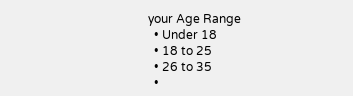your Age Range
  • Under 18
  • 18 to 25
  • 26 to 35
  •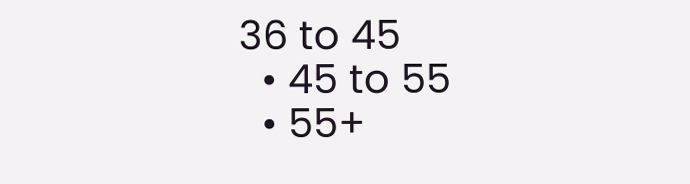36 to 45
  • 45 to 55
  • 55+